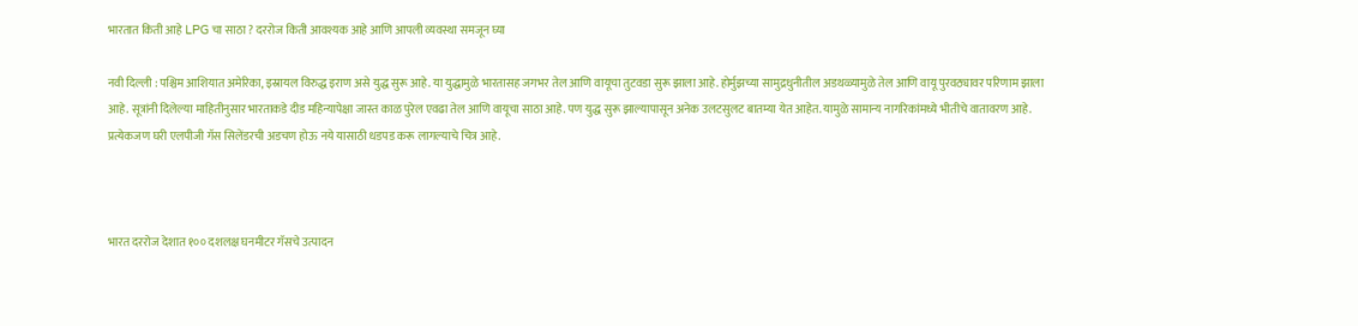भारतात किती आहे LPG चा साठा ? दररोज किती आवश्यक आहे आणि आपली व्यवस्था समजून घ्या

नवी दिल्ली : पश्चिम आशियात अमेरिका, इस्रायल विरुद्ध इराण असे युद्ध सुरू आहे. या युद्धामुळे भारतासह जगभर तेल आणि वायूचा तुटवडा सुरू झाला आहे. होर्मुझच्या सामुद्रधुनीतील अडथळ्यामुळे तेल आणि वायू पुरवठ्यावर परिणाम झाला आहे. सूत्रांनी दिलेल्या माहितीनुसार भारताकडे दीड महिन्यापेक्षा जास्त काळ पुरेल एवढा तेल आणि वायूचा साठा आहे. पण युद्ध सुरू झाल्यापासून अनेक उलटसुलट बातम्या येत आहेत. यामुळे सामान्य नागरिकांमध्ये भीतीचे वातावरण आहे. प्रत्येकजण घरी एलपीजी गॅस सिलेंडरची अडचण होऊ नये यासाठी धडपड करू लागल्याचे चित्र आहे.



भारत दररोज देशात १०० दशलक्ष घनमीटर गॅसचे उत्पादन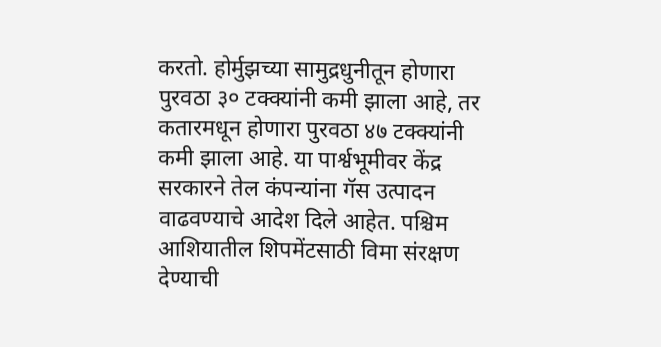करतो. होर्मुझच्या सामुद्रधुनीतून होणारा पुरवठा ३० टक्क्यांनी कमी झाला आहे, तर कतारमधून होणारा पुरवठा ४७ टक्क्यांनी कमी झाला आहे. या पार्श्वभूमीवर केंद्र सरकारने तेल कंपन्यांना गॅस उत्पादन वाढवण्याचे आदेश दिले आहेत. पश्चिम आशियातील शिपमेंटसाठी विमा संरक्षण देण्याची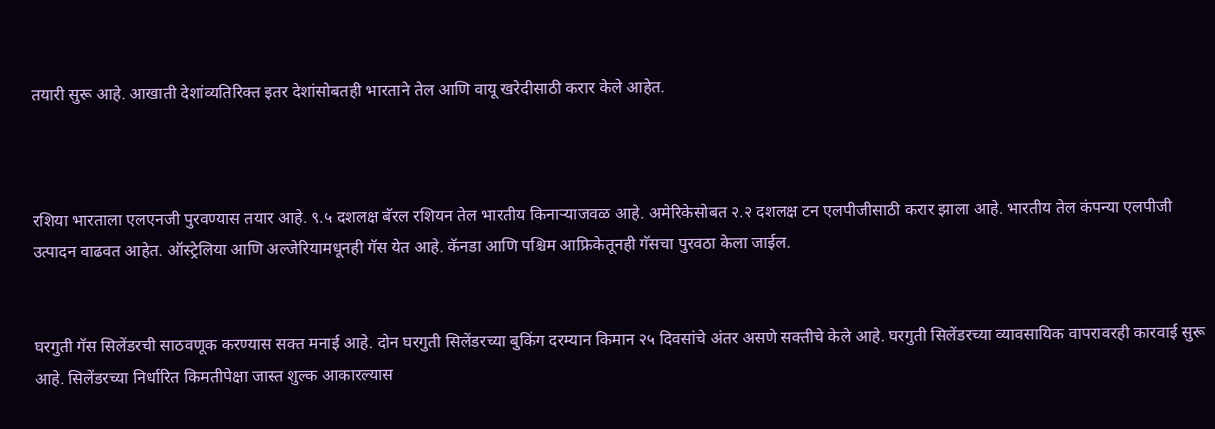तयारी सुरू आहे. आखाती देशांव्यतिरिक्त इतर देशांसोबतही भारताने तेल आणि वायू खरेदीसाठी करार केले आहेत.



रशिया भारताला एलएनजी पुरवण्यास तयार आहे. ९.५ दशलक्ष बॅरल रशियन तेल भारतीय किनाऱ्याजवळ आहे. अमेरिकेसोबत २.२ दशलक्ष टन एलपीजीसाठी करार झाला आहे. भारतीय तेल कंपन्या एलपीजी उत्पादन वाढवत आहेत. ऑस्ट्रेलिया आणि अल्जेरियामधूनही गॅस येत आहे. कॅनडा आणि पश्चिम आफ्रिकेतूनही गॅसचा पुरवठा केला जाईल.


घरगुती गॅस सिलेंडरची साठवणूक करण्यास सक्त मनाई आहे. दोन घरगुती सिलेंडरच्या बुकिंग दरम्यान किमान २५ दिवसांचे अंतर असणे सक्तीचे केले आहे. घरगुती सिलेंडरच्या व्यावसायिक वापरावरही कारवाई सुरू आहे. सिलेंडरच्या निर्धारित किमतीपेक्षा जास्त शुल्क आकारल्यास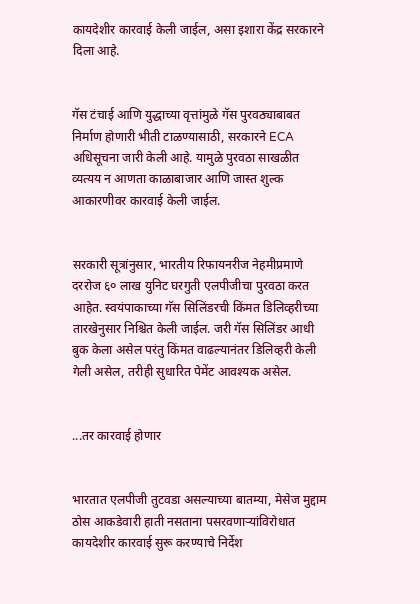कायदेशीर कारवाई केली जाईल, असा इशारा केंद्र सरकारने दिला आहे.


गॅस टंचाई आणि युद्धाच्या वृत्तांमुळे गॅस पुरवठ्याबाबत निर्माण होणारी भीती टाळण्यासाठी, सरकारने ECA अधिसूचना जारी केली आहे. यामुळे पुरवठा साखळीत व्यत्यय न आणता काळाबाजार आणि जास्त शुल्क आकारणीवर कारवाई केली जाईल.


सरकारी सूत्रांनुसार, भारतीय रिफायनरीज नेहमीप्रमाणे दररोज ६० लाख युनिट घरगुती एलपीजीचा पुरवठा करत आहेत. स्वयंपाकाच्या गॅस सिलिंडरची किंमत डिलिव्हरीच्या तारखेनुसार निश्चित केली जाईल. जरी गॅस सिलिंडर आधी बुक केला असेल परंतु किंमत वाढल्यानंतर डिलिव्हरी केली गेली असेल, तरीही सुधारित पेमेंट आवश्यक असेल.


...तर कारवाई होणार


भारतात एलपीजी तुटवडा असल्याच्या बातम्या, मेसेज मुद्दाम ठोस आकडेवारी हाती नसताना पसरवणाऱ्यांविरोधात कायदेशीर कारवाई सुरू करण्याचे निर्देश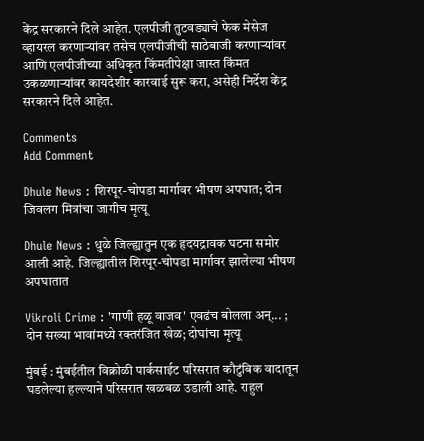केंद्र सरकारने दिले आहेत. एलपीजी तुटवड्याचे फेक मेसेज व्हायरल करणाऱ्यांवर तसेच एलपीजीची साठेबाजी करणाऱ्यांवर आणि एलपीजीच्या अधिकृत किंमतीपेक्षा जास्त किंमत उकळणाऱ्यांवर कायदेशीर कारवाई सुरू करा, असेही निर्देश केंद्र सरकारने दिले आहेत.

Comments
Add Comment

Dhule News : शिरपूर-चोपडा मार्गावर भीषण अपघात; दोन जिवलग मित्रांचा जागीच मृत्यू

Dhule News : धुळे जिल्ह्यातुन एक हृदयद्रावक घटना समोर आली आहे. जिल्ह्यातील शिरपूर-चोपडा मार्गावर झालेल्या भीषण अपघातात

Vikroli Crime : 'गाणी हळू वाजव' एवढंच बोलला अन्... ; दोन सख्या भावांमध्ये रक्तरंजित खेळ; दोघांचा मृत्यू

मुंबई : मुंबईतील विक्रोळी पार्कसाईट परिसरात कौटुंबिक वादातून घडलेल्या हल्ल्याने परिसरात खळबळ उडाली आहे. राहुल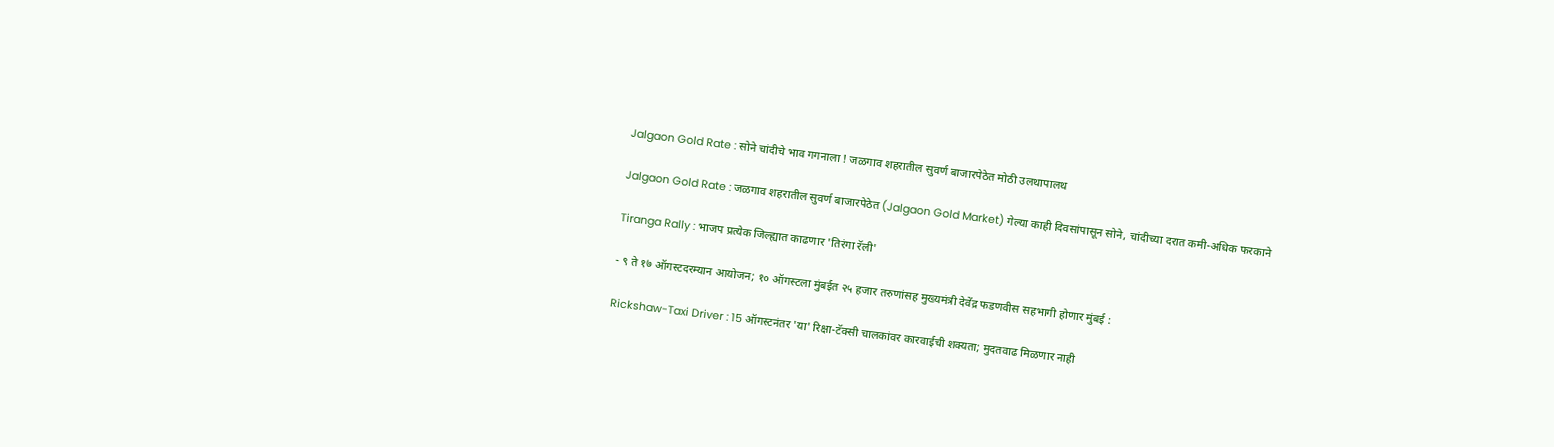Jalgaon Gold Rate : सोने चांदीचे भाव गगनाला ! जळगाव शहरातील सुवर्ण बाजारपेठेत मोठी उलथापालथ

Jalgaon Gold Rate : जळगाव शहरातील सुवर्ण बाजारपेठेत (Jalgaon Gold Market) गेल्या काही दिवसांपासून सोने, चांदीच्या दरात कमी-अधिक फरकाने

Tiranga Rally : भाजप प्रत्येक जिल्ह्यात काढणार 'तिरंगा रॅली'

- ९ ते १७ ऑगस्टदरम्यान आयोजन; १० ऑगस्टला मुंबईत २५ हजार तरुणांसह मुख्यमंत्री देवेंद्र फडणवीस सहभागी होणार मुंबई :

Rickshaw-Taxi Driver : 15 ऑगस्टनंतर 'या' रिक्षा-टॅक्सी चालकांवर कारवाईची शक्यता; मुदतवाढ मिळणार नाही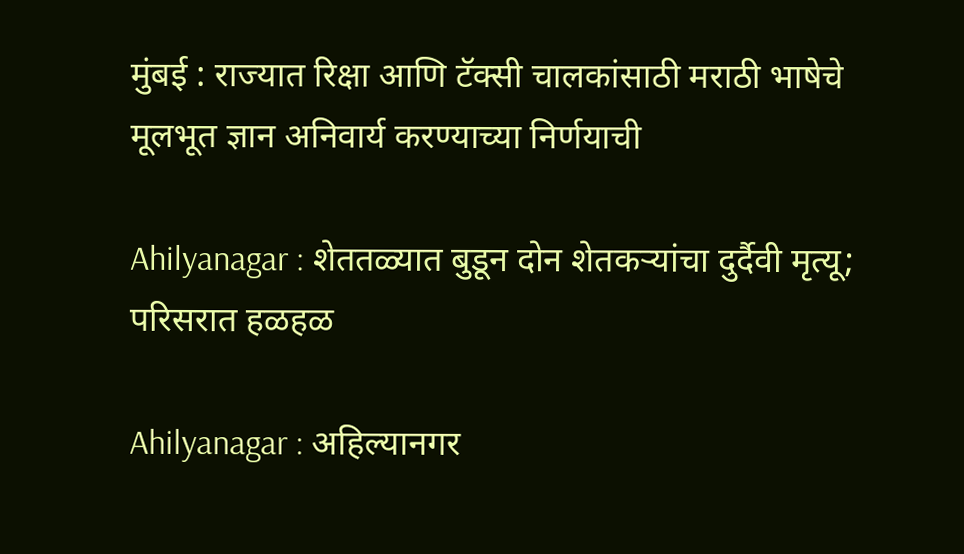मुंबई : राज्यात रिक्षा आणि टॅक्सी चालकांसाठी मराठी भाषेचे मूलभूत ज्ञान अनिवार्य करण्याच्या निर्णयाची

Ahilyanagar : शेततळ्यात बुडून दोन शेतकऱ्यांचा दुर्दैवी मृत्यू; परिसरात हळहळ

Ahilyanagar : अहिल्यानगर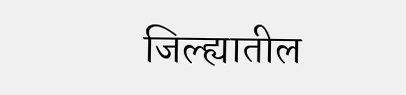जिल्ह्यातील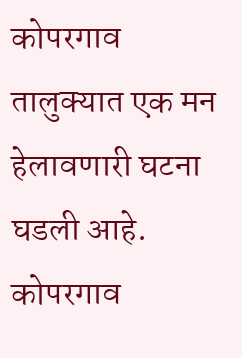कोपरगाव तालुक्यात एक मन हेलावणारी घटना घडली आहे. कोपरगाव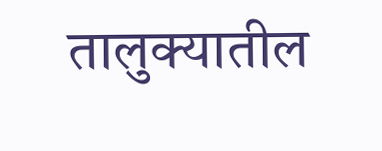तालुक्यातील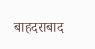बाहदराबाद